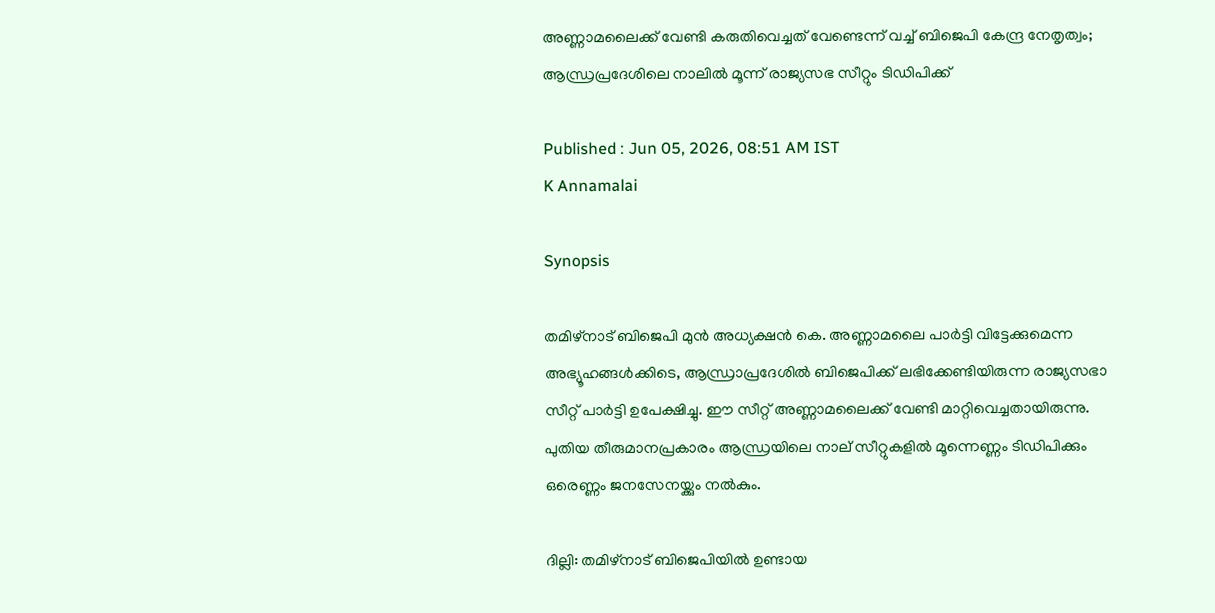അണ്ണാമലൈക്ക് വേണ്ടി കരുതിവെച്ചത് വേണ്ടെന്ന് വച്ച് ബിജെപി കേന്ദ്ര നേതൃത്വം; ആന്ധ്രപ്രദേശിലെ നാലിൽ മൂന്ന് രാജ്യസഭ സീറ്റും ടിഡിപിക്ക്

Published : Jun 05, 2026, 08:51 AM IST
K Annamalai

Synopsis

തമിഴ്‌നാട് ബിജെപി മുൻ അധ്യക്ഷൻ കെ. അണ്ണാമലൈ പാർട്ടി വിട്ടേക്കുമെന്ന അഭ്യൂഹങ്ങൾക്കിടെ, ആന്ധ്രാപ്രദേശിൽ ബിജെപിക്ക് ലഭിക്കേണ്ടിയിരുന്ന രാജ്യസഭാ സീറ്റ് പാർട്ടി ഉപേക്ഷിച്ചു. ഈ സീറ്റ് അണ്ണാമലൈക്ക് വേണ്ടി മാറ്റിവെച്ചതായിരുന്നു. പുതിയ തീരുമാനപ്രകാരം ആന്ധ്രയിലെ നാല് സീറ്റുകളിൽ മൂന്നെണ്ണം ടിഡിപിക്കും ഒരെണ്ണം ജനസേനയ്ക്കും നൽകും.

ദില്ലി: തമിഴ്‌നാട് ബിജെപിയിൽ ഉണ്ടായ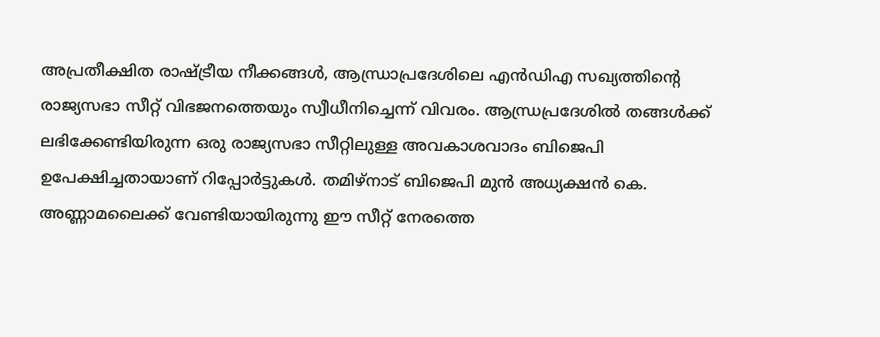അപ്രതീക്ഷിത രാഷ്ട്രീയ നീക്കങ്ങൾ, ആന്ധ്രാപ്രദേശിലെ എൻഡിഎ സഖ്യത്തിന്റെ രാജ്യസഭാ സീറ്റ് വിഭജനത്തെയും സ്വീധീനിച്ചെന്ന് വിവരം. ആന്ധ്രപ്രദേശിൽ തങ്ങൾക്ക് ലഭിക്കേണ്ടിയിരുന്ന ഒരു രാജ്യസഭാ സീറ്റിലുള്ള അവകാശവാദം ബിജെപി ഉപേക്ഷിച്ചതായാണ് റിപ്പോർട്ടുകൾ. തമിഴ്‌നാട് ബിജെപി മുൻ അധ്യക്ഷൻ കെ. അണ്ണാമലൈക്ക് വേണ്ടിയായിരുന്നു ഈ സീറ്റ് നേരത്തെ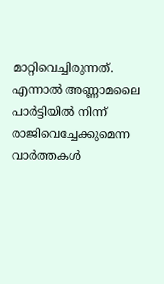മാറ്റിവെച്ചിരുന്നത്. എന്നാൽ അണ്ണാമലൈ പാർട്ടിയിൽ നിന്ന് രാജിവെച്ചേക്കുമെന്ന വാർത്തകൾ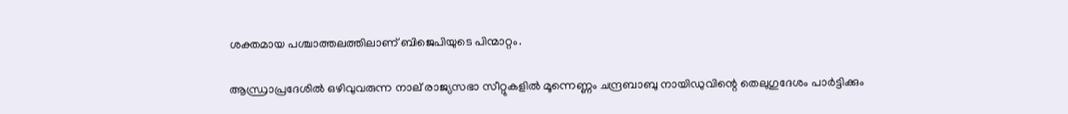ശക്തമായ പശ്ചാത്തലത്തിലാണ് ബിജെപിയുടെ പിന്മാറ്റം.

ആന്ധ്രാപ്രദേശിൽ ഒഴിവുവരുന്ന നാല് രാജ്യസഭാ സീറ്റുകളിൽ മൂന്നെണ്ണം ചന്ദ്രബാബു നായിഡുവിന്റെ തെലുഗുദേശം പാർട്ടിക്കും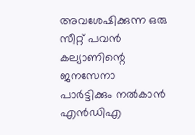അവശേഷിക്കുന്ന ഒരു സീറ്റ് പവൻ കല്യാണിന്റെ ജനസേനാ പാർട്ടിക്കും നൽകാൻ എൻഡിഎ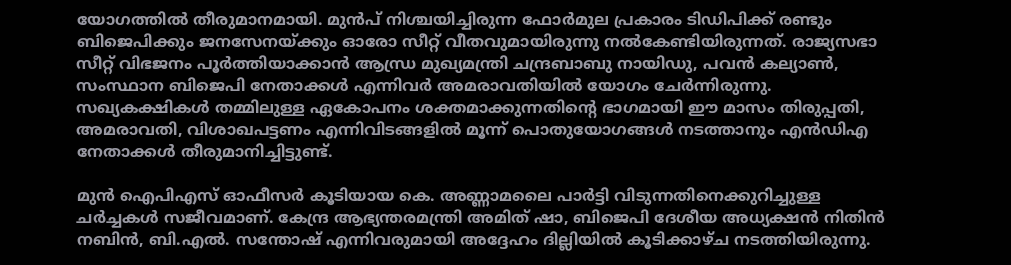യോഗത്തിൽ തീരുമാനമായി. മുൻപ് നിശ്ചയിച്ചിരുന്ന ഫോർമുല പ്രകാരം ടിഡിപിക്ക് രണ്ടും ബിജെപിക്കും ജനസേനയ്ക്കും ഓരോ സീറ്റ് വീതവുമായിരുന്നു നൽകേണ്ടിയിരുന്നത്. രാജ്യസഭാ സീറ്റ് വിഭജനം പൂർത്തിയാക്കാൻ ആന്ധ്ര മുഖ്യമന്ത്രി ചന്ദ്രബാബു നായിഡു, പവൻ കല്യാൺ, സംസ്ഥാന ബിജെപി നേതാക്കൾ എന്നിവർ അമരാവതിയിൽ യോഗം ചേർന്നിരുന്നു. സഖ്യകക്ഷികൾ തമ്മിലുള്ള ഏകോപനം ശക്തമാക്കുന്നതിന്റെ ഭാഗമായി ഈ മാസം തിരുപ്പതി, അമരാവതി, വിശാഖപട്ടണം എന്നിവിടങ്ങളിൽ മൂന്ന് പൊതുയോഗങ്ങൾ നടത്താനും എൻഡിഎ നേതാക്കൾ തീരുമാനിച്ചിട്ടുണ്ട്.

മുൻ ഐപിഎസ് ഓഫീസർ കൂടിയായ കെ. അണ്ണാമലൈ പാർട്ടി വിടുന്നതിനെക്കുറിച്ചുള്ള ചർച്ചകൾ സജീവമാണ്. കേന്ദ്ര ആഭ്യന്തരമന്ത്രി അമിത് ഷാ, ബിജെപി ദേശീയ അധ്യക്ഷൻ നിതിൻ നബിൻ, ബി.എൽ. സന്തോഷ് എന്നിവരുമായി അദ്ദേഹം ദില്ലിയിൽ കൂടിക്കാഴ്ച നടത്തിയിരുന്നു.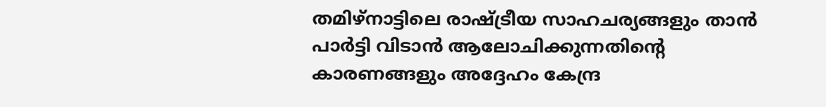തമിഴ്‌നാട്ടിലെ രാഷ്ട്രീയ സാഹചര്യങ്ങളും താൻ പാർട്ടി വിടാൻ ആലോചിക്കുന്നതിന്റെ കാരണങ്ങളും അദ്ദേഹം കേന്ദ്ര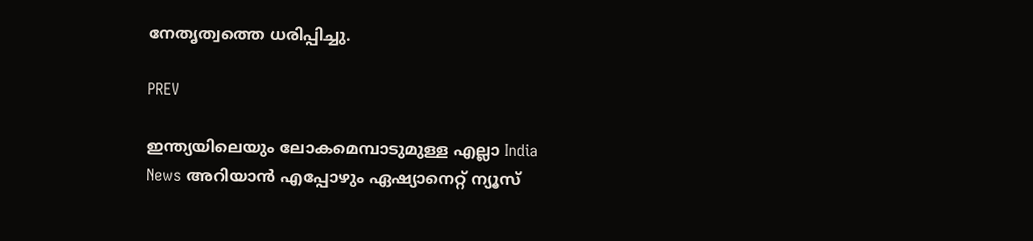നേതൃത്വത്തെ ധരിപ്പിച്ചു.

PREV

ഇന്ത്യയിലെയും ലോകമെമ്പാടുമുള്ള എല്ലാ India News അറിയാൻ എപ്പോഴും ഏഷ്യാനെറ്റ് ന്യൂസ്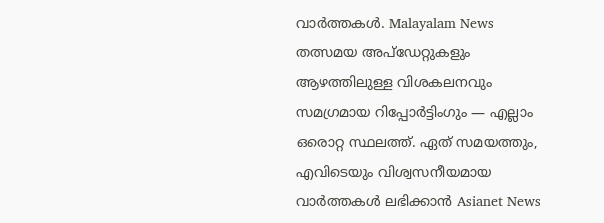വാർത്തകൾ. Malayalam News   തത്സമയ അപ്‌ഡേറ്റുകളും ആഴത്തിലുള്ള വിശകലനവും സമഗ്രമായ റിപ്പോർട്ടിംഗും — എല്ലാം ഒരൊറ്റ സ്ഥലത്ത്. ഏത് സമയത്തും, എവിടെയും വിശ്വസനീയമായ വാർത്തകൾ ലഭിക്കാൻ Asianet News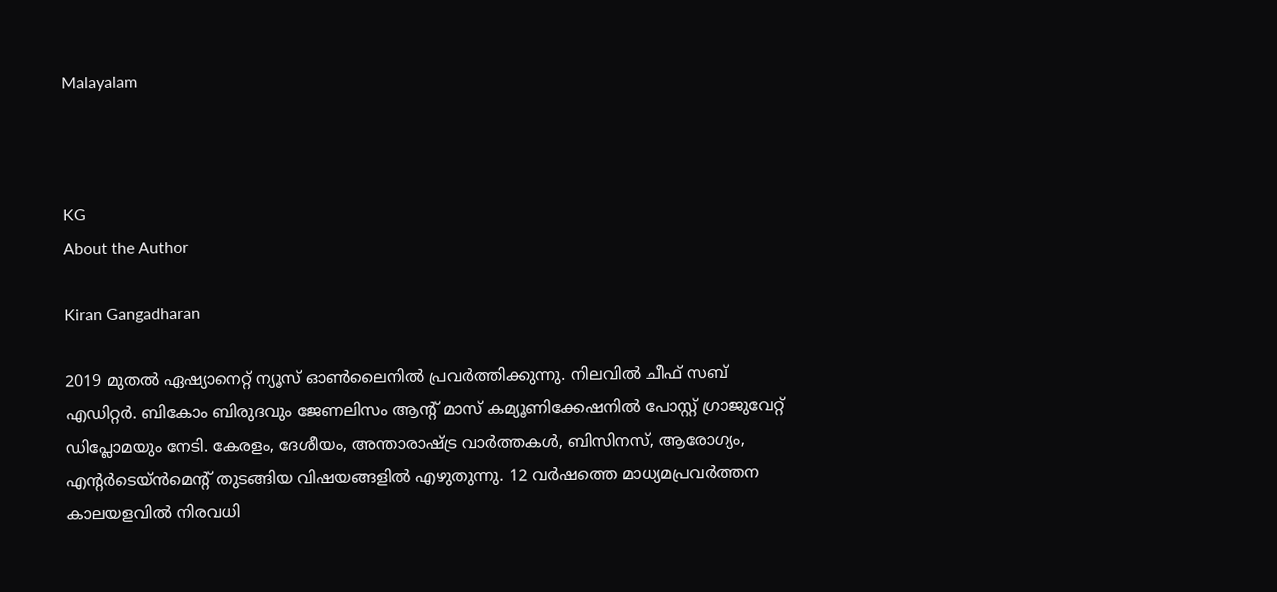Malayalam



KG
About the Author

Kiran Gangadharan

2019 മുതല്‍ ഏഷ്യാനെറ്റ് ന്യൂസ് ഓണ്‍ലൈനില്‍ പ്രവര്‍ത്തിക്കുന്നു. നിലവില്‍ ചീഫ് സബ് എഡിറ്റർ. ബികോം ബിരുദവും ജേണലിസം ആൻ്റ് മാസ് കമ്യൂണിക്കേഷനിൽ പോസ്റ്റ് ഗ്രാജുവേറ്റ് ഡിപ്ലോമയും നേടി. കേരളം, ദേശീയം, അന്താരാഷ്ട്ര വാര്‍ത്തകള്‍, ബിസിനസ്, ആരോഗ്യം, എന്റർടെയ്ൻമെൻ്റ് തുടങ്ങിയ വിഷയങ്ങളില്‍ എഴുതുന്നു. 12 വര്‍ഷത്തെ മാധ്യമപ്രവര്‍ത്തന കാലയളവില്‍ നിരവധി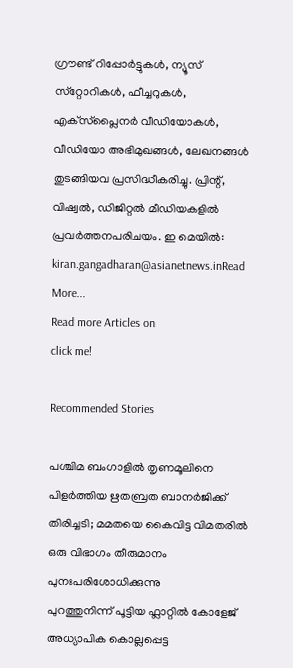ഗ്രൗണ്ട് റിപ്പോര്‍ട്ടുകള്‍, ന്യൂസ് സ്‌റ്റോറികള്‍, ഫീച്ചറുകള്‍, എക്‌സ്‌പ്ലൈന‍ർ വീഡിയോകൾ, വീഡിയോ അഭിമുഖങ്ങള്‍, ലേഖനങ്ങള്‍ തുടങ്ങിയവ പ്രസിദ്ധീകരിച്ചു. പ്രിന്റ്, വിഷ്വല്‍, ഡിജിറ്റല്‍ മീഡിയകളില്‍ പ്രവര്‍ത്തനപരിചയം. ഇ മെയില്‍: kiran.gangadharan@asianetnews.inRead More...
Read more Articles on
click me!

Recommended Stories

പശ്ചിമ ബംഗാളിൽ തൃണമൂലിനെ പിളർത്തിയ ഋതബ്രത ബാനർജിക്ക് തിരിച്ചടി; മമതയെ കൈവിട്ട വിമതരിൽ ഒരു വിഭാഗം തീരുമാനം പുനഃപരിശോധിക്കുന്നു
പുറത്തുനിന്ന് പൂട്ടിയ ഫ്ലാറ്റിൽ കോളേജ് അധ്യാപിക കൊല്ലപ്പെട്ട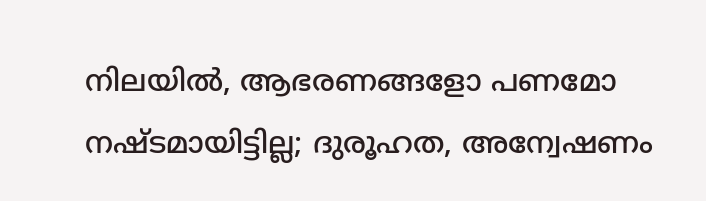നിലയിൽ, ആഭരണങ്ങളോ പണമോ നഷ്ടമായിട്ടില്ല; ദുരൂഹത, അന്വേഷണം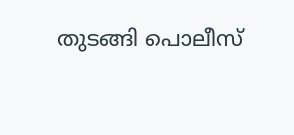തുടങ്ങി പൊലീസ്